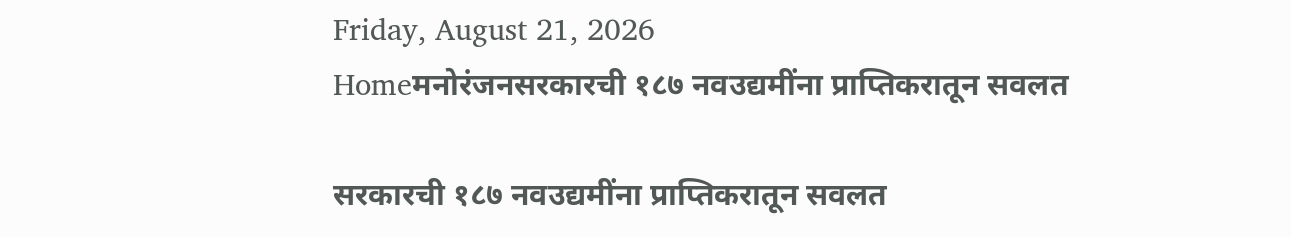Friday, August 21, 2026
Homeमनोरंजनसरकारची १८७ नवउद्यमींना प्राप्तिकरातून सवलत

सरकारची १८७ नवउद्यमींना प्राप्तिकरातून सवलत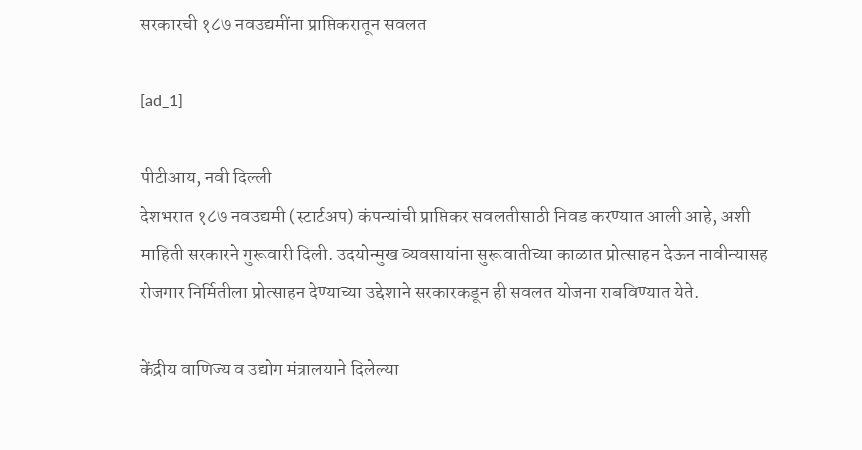सरकारची १८७ नवउद्यमींना प्राप्तिकरातून सवलत

[ad_1]

पीटीआय, नवी दिल्ली
देशभरात १८७ नवउद्यमी (स्टार्टअप) कंपन्यांची प्राप्तिकर सवलतीसाठी निवड करण्यात आली आहे, अशी माहिती सरकारने गुरूवारी दिली. उदयोन्मुख व्यवसायांना सुरूवातीच्या काळात प्रोत्साहन देऊन नावीन्यासह रोजगार निर्मितीला प्रोत्साहन देण्याच्या उद्देशाने सरकारकडून ही सवलत योजना राबविण्यात येते.

केंद्रीय वाणिज्य व उद्योग मंत्रालयाने दिलेल्या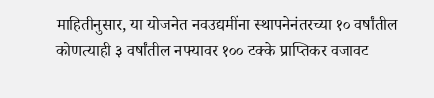माहितीनुसार, या योजनेत नवउद्यमींना स्थापनेनंतरच्या १० वर्षांतील कोणत्याही ३ वर्षांतील नफ्यावर १०० टक्के प्राप्तिकर वजावट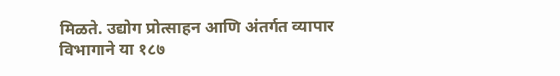मिळते. उद्योग प्रोत्साहन आणि अंतर्गत व्यापार विभागाने या १८७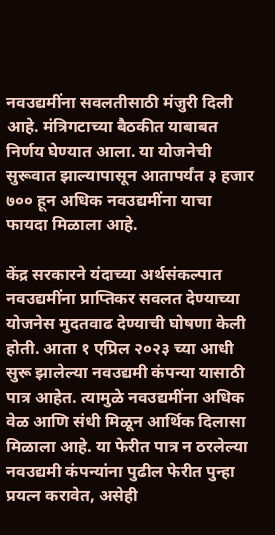नवउद्यमींना सवलतीसाठी मंजुरी दिली आहे. मंत्रिगटाच्या बैठकीत याबाबत निर्णय घेण्यात आला. या योजनेची सुरूवात झाल्यापासून आतापर्यंत ३ हजार ७०० हून अधिक नवउद्यमींना याचा फायदा मिळाला आहे.

केंद्र सरकारने यंदाच्या अर्थसंकल्पात नवउद्यमींना प्राप्तिकर सवलत देण्याच्या योजनेस मुदतवाढ देण्याची घोषणा केली होती. आता १ एप्रिल २०२३ च्या आधी सुरू झालेल्या नवउद्यमी कंपन्या यासाठी पात्र आहेत. त्यामुळे नवउद्यमींना अधिक वेळ आणि संधी मिळून आर्थिक दिलासा मिळाला आहे. या फेरीत पात्र न ठरलेल्या नवउद्यमी कंपन्यांना पुढील फेरीत पुन्हा प्रयत्न करावेत, असेही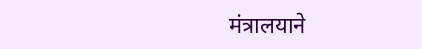मंत्रालयाने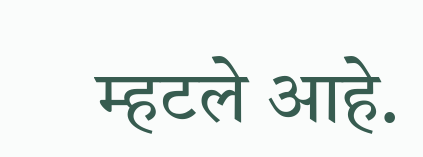म्हटले आहे.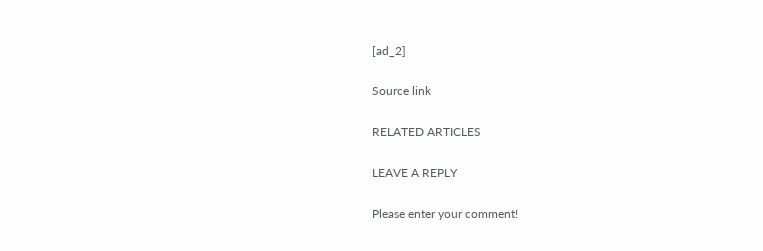[ad_2]

Source link

RELATED ARTICLES

LEAVE A REPLY

Please enter your comment!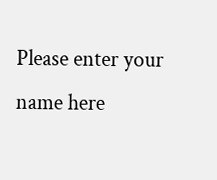Please enter your name here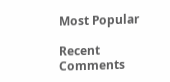Most Popular

Recent Comments